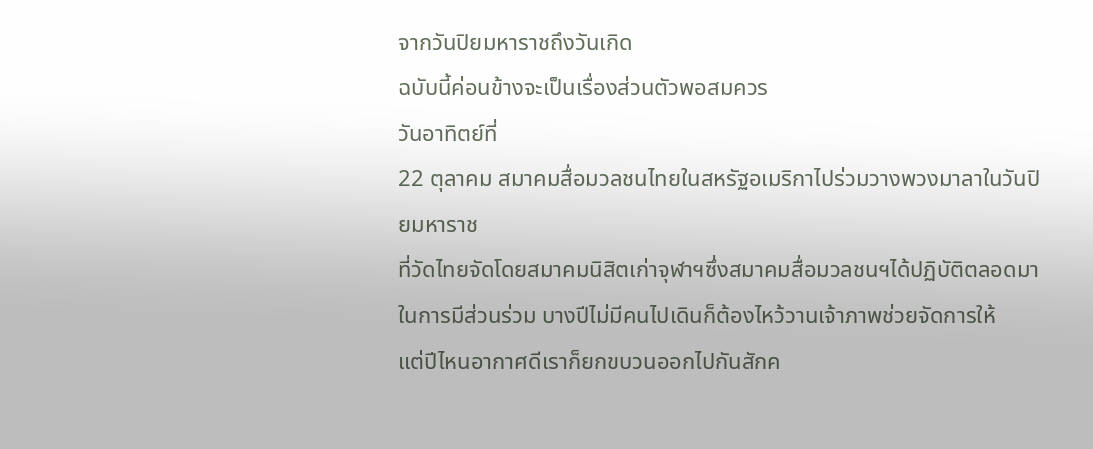จากวันปิยมหาราชถึงวันเกิด
ฉบับนี้ค่อนข้างจะเป็นเรื่องส่วนตัวพอสมควร
วันอาทิตย์ที่
22 ตุลาคม สมาคมสื่อมวลชนไทยในสหรัฐอเมริกาไปร่วมวางพวงมาลาในวันปิยมหาราช
ที่วัดไทยจัดโดยสมาคมนิสิตเก่าจุฬาฯซึ่งสมาคมสื่อมวลชนฯได้ปฏิบัติตลอดมาในการมีส่วนร่วม บางปีไม่มีคนไปเดินก็ต้องไหว้วานเจ้าภาพช่วยจัดการให้
แต่ปีไหนอากาศดีเราก็ยกขบวนออกไปกันสักค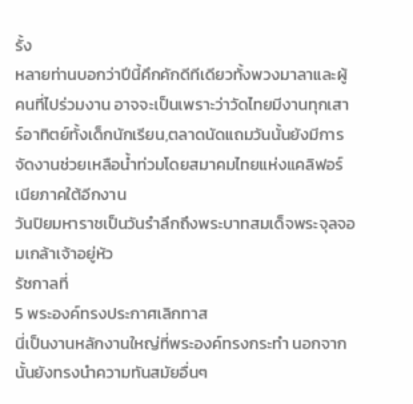รั้ง
หลายท่านบอกว่าปีนี้คึกคักดีทีเดียวทั้งพวงมาลาและผู้คนที่ไปร่วมงาน อาจจะเป็นเพราะว่าวัดไทยมีงานทุกเสาร์อาทิตย์ทั้งเด็กนักเรียน,ตลาดนัดแถมวันนั้นยังมีการจัดงานช่วยเหลือน้ำท่วมโดยสมาคมไทยแห่งแคลิฟอร์เนียภาคใต้อีกงาน
วันปิยมหาราชเป็นวันรำลึกถึงพระบาทสมเด็จพระจุลจอมเกล้าเจ้าอยู่หัว
รัชกาลที่
5 พระองค์ทรงประกาศเลิกทาส
นี่เป็นงานหลักงานใหญ่ที่พระองค์ทรงกระทำ นอกจากนั้นยังทรงนำความทันสมัยอื่นๆ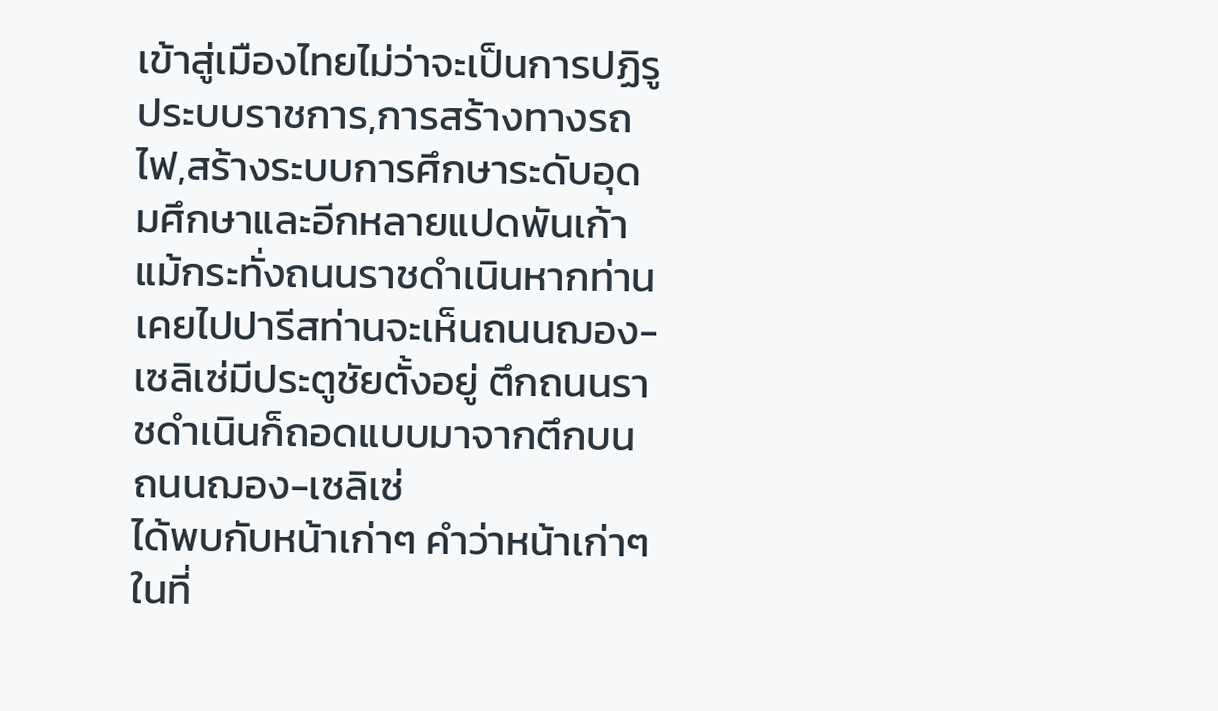เข้าสู่เมืองไทยไม่ว่าจะเป็นการปฏิรูประบบราชการ,การสร้างทางรถไฟ,สร้างระบบการศึกษาระดับอุดมศึกษาและอีกหลายแปดพันเก้า
แม้กระทั่งถนนราชดำเนินหากท่านเคยไปปารีสท่านจะเห็นถนนฌอง-เซลิเซ่มีประตูชัยตั้งอยู่ ตึกถนนราชดำเนินก็ถอดแบบมาจากตึกบนถนนฌอง-เซลิเซ่
ได้พบกับหน้าเก่าๆ คำว่าหน้าเก่าๆในที่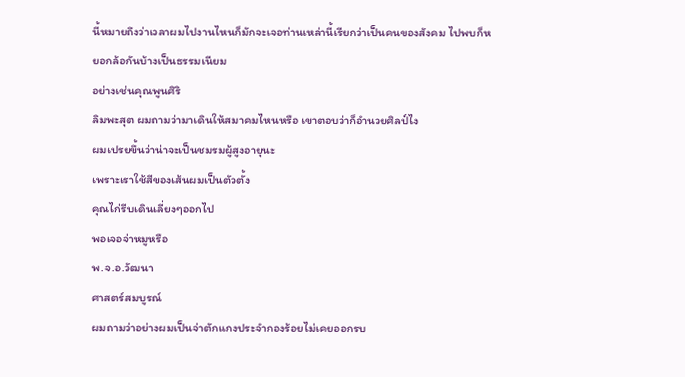นี้หมายถึงว่าเวลาผมไปงานไหนก็มักจะเจอท่านเหล่านี้เรียกว่าเป็นคนของสังคม ไปพบก็หยอกล้อกันบ้างเป็นธรรมเนียม
อย่างเช่นคุณพูนศิริ
ลิมพะสุต ผมถามว่ามาเดินให้สมาคมไหนหรือ เขาตอบว่าก็อำนวยศิลป์ไง
ผมเปรยขึ้นว่าน่าจะเป็นชมรมผู้สูงอายุนะ
เพราะเราใช้สีของเส้นผมเป็นตัวตั้ง
คุณไก่รีบเดินเลี่ยงๆออกไป
พอเจอจ่าหมูหรือ
พ.จ.อ.วัฒนา
ศาสตร์สมบูรณ์
ผมถามว่าอย่างผมเป็นจ่าตักแกงประจำกองร้อยไม่เคยออกรบ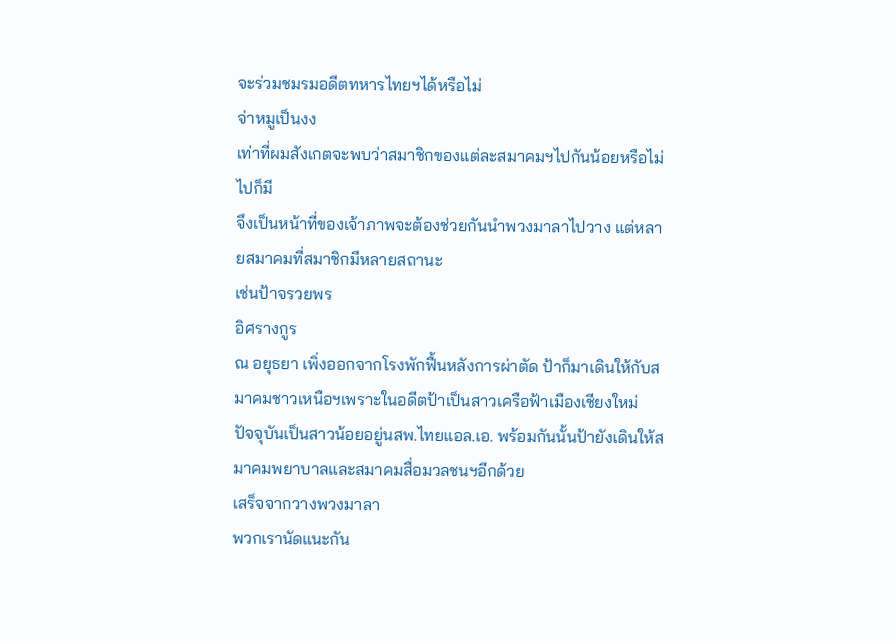จะร่วมชมรมอดีตทหารไทยฯได้หรือไม่
จ่าหมูเป็นงง
เท่าที่ผมสังเกตจะพบว่าสมาชิกของแต่ละสมาคมฯไปกันน้อยหรือไม่ไปก็มี
จึงเป็นหน้าที่ของเจ้าภาพจะต้องช่วยกันนำพวงมาลาไปวาง แต่หลายสมาคมที่สมาชิกมีหลายสถานะ
เช่นป้าจรวยพร
อิศรางกูร
ณ อยุธยา เพิ่งออกจากโรงพักฟื้นหลังการผ่าตัด ป้าก็มาเดินให้กับสมาคมชาวเหนือฯเพราะในอดีตป้าเป็นสาวเครือฟ้าเมืองเชียงใหม่
ปัจจุบันเป็นสาวน้อยอยู่นสพ.ไทยแอล.เอ. พร้อมกันนั้นป้ายังเดินให้สมาคมพยาบาลและสมาคมสื่อมวลชนฯอีกด้วย
เสร็จจากวางพวงมาลา
พวกเรานัดแนะกัน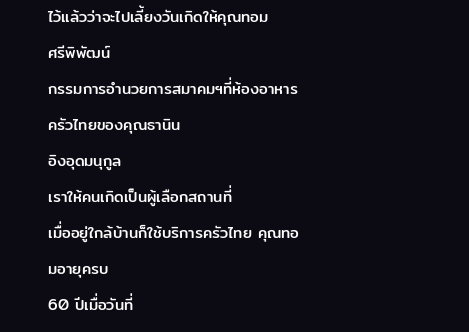ไว้แล้วว่าจะไปเลี้ยงวันเกิดให้คุณทอม
ศรีพิพัฒน์
กรรมการอำนวยการสมาคมฯที่ห้องอาหารครัวไทยของคุณธานิน
อิงอุดมนุกูล
เราให้คนเกิดเป็นผู้เลือกสถานที่
เมื่ออยู่ใกล้บ้านก็ใช้บริการครัวไทย คุณทอมอายุครบ
60 ปีเมื่อวันที่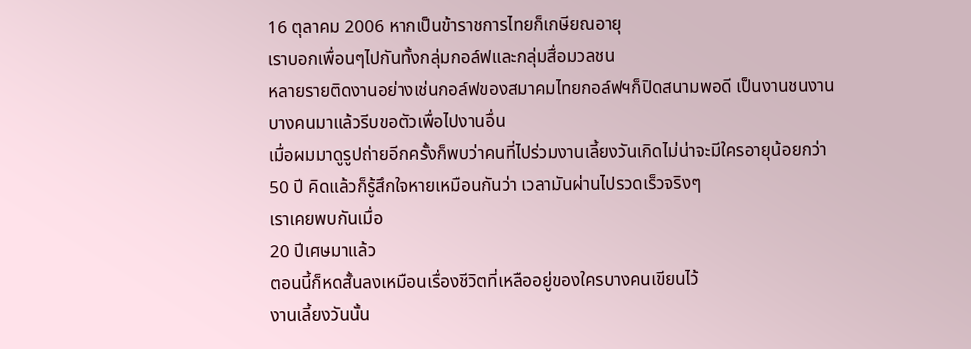16 ตุลาคม 2006 หากเป็นข้าราชการไทยก็เกษียณอายุ
เราบอกเพื่อนๆไปกันทั้งกลุ่มกอล์ฟและกลุ่มสื่อมวลชน
หลายรายติดงานอย่างเช่นกอล์ฟของสมาคมไทยกอล์ฟฯก็ปิดสนามพอดี เป็นงานชนงาน
บางคนมาแล้วรีบขอตัวเพื่อไปงานอื่น
เมื่อผมมาดูรูปถ่ายอีกครั้งก็พบว่าคนที่ไปร่วมงานเลี้ยงวันเกิดไม่น่าจะมีใครอายุน้อยกว่า
50 ปี คิดแล้วก็รู้สึกใจหายเหมือนกันว่า เวลามันผ่านไปรวดเร็วจริงๆ
เราเคยพบกันเมื่อ
20 ปีเศษมาแล้ว
ตอนนี้ก็หดสั้นลงเหมือนเรื่องชีวิตที่เหลืออยู่ของใครบางคนเขียนไว้
งานเลี้ยงวันนั้น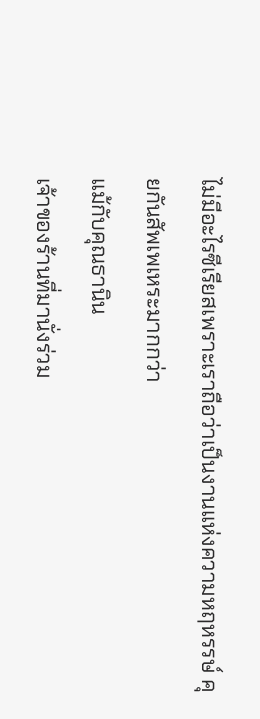ไม่มีอะไรซีเรียสเพราะเราถือว่าเป็นงานแห่งความหฤหรรษ์ คุยกันสัพเพเหระมากกว่า
แม้กับคุณธานิน
เจ้าของร้านที่มานั่งร่วม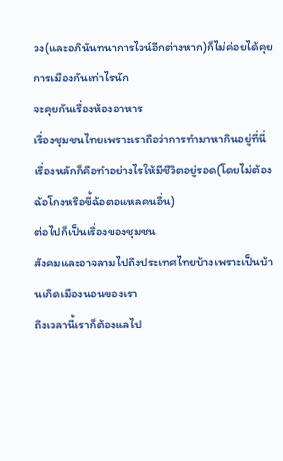วง(และอภินันทนาการไวน์อีกต่างหาก)ก็ไม่ค่อยได้คุยการเมืองกันเท่าไรนัก
จะคุยกันเรื่องห้องอาหาร
เรื่องชุมชนไทยเพราะเราถือว่าการทำมาหากินอยู่ที่นี่
เรื่องหลักก็คือทำอย่างไรให้มีชีวิตอยู่รอด(โดยไม่ต้องฉ้อโกงหรือขี้ฉ้อตอแหลคนอื่น)
ต่อไปก็เป็นเรื่องของชุมชน
สังคมและอาจลามไปถึงประเทศไทยบ้างเพราะเป็นบ้านเกิดเมืองนอนของเรา
ถึงเวลานี้เราก็ต้องแลไป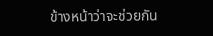ข้างหน้าว่าจะช่วยกัน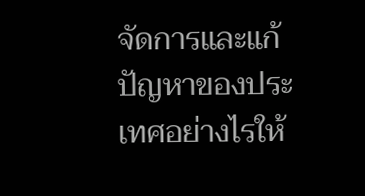จัดการและแก้ปัญหาของประเทศอย่างไรให้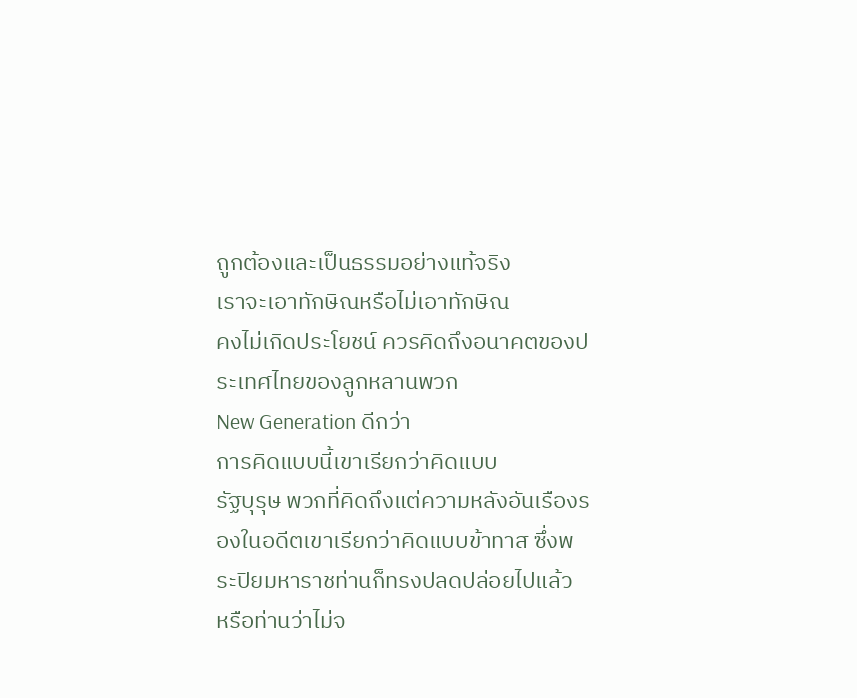ถูกต้องและเป็นธรรมอย่างแท้จริง
เราจะเอาทักษิณหรือไม่เอาทักษิณ
คงไม่เกิดประโยชน์ ควรคิดถึงอนาคตของประเทศไทยของลูกหลานพวก
New Generation ดีกว่า
การคิดแบบนี้เขาเรียกว่าคิดแบบ
รัฐบุรุษ พวกที่คิดถึงแต่ความหลังอันเรืองรองในอดีตเขาเรียกว่าคิดแบบข้าทาส ซึ่งพระปิยมหาราชท่านก็ทรงปลดปล่อยไปแล้ว
หรือท่านว่าไม่จ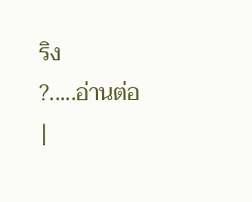ริง
?.....อ่านต่อ
|